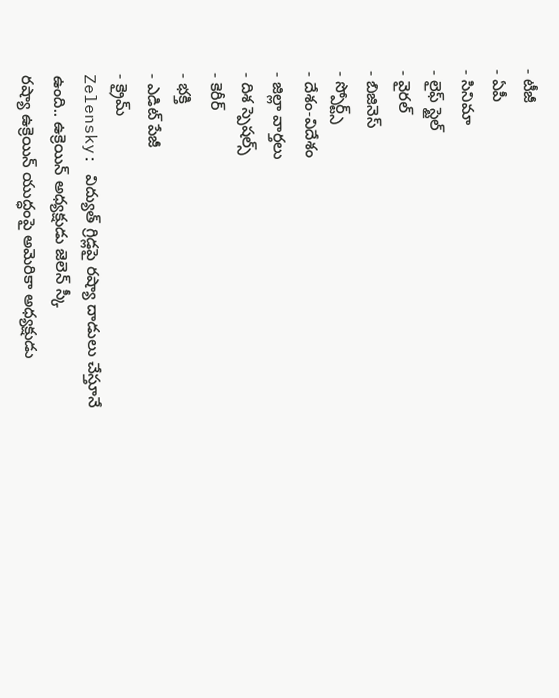- టీజీ
- ఏపీ
- సినిమా
- లైఫ్ స్టైల్
- వైరల్
- బిజినెస్
- స్పోర్ట్స్
- దేశం-విదేశం
- జిల్లా వార్తలు
- దిశ స్పెషల్స్
- కెరీర్
- భక్తి
- ఎడిట్ పేజీ
- క్రైమ్
Zelensky: విద్యుత్ గ్రిడ్లపై రష్యా దాడులు చేస్తూనే ఉంది.. ఉక్రెయిన్ అధ్యక్షుడు జెలెన్ స్కీ
రష్యా ఉక్రెయిన్ యుద్ధంపై అమెరికా అధ్యక్షుడు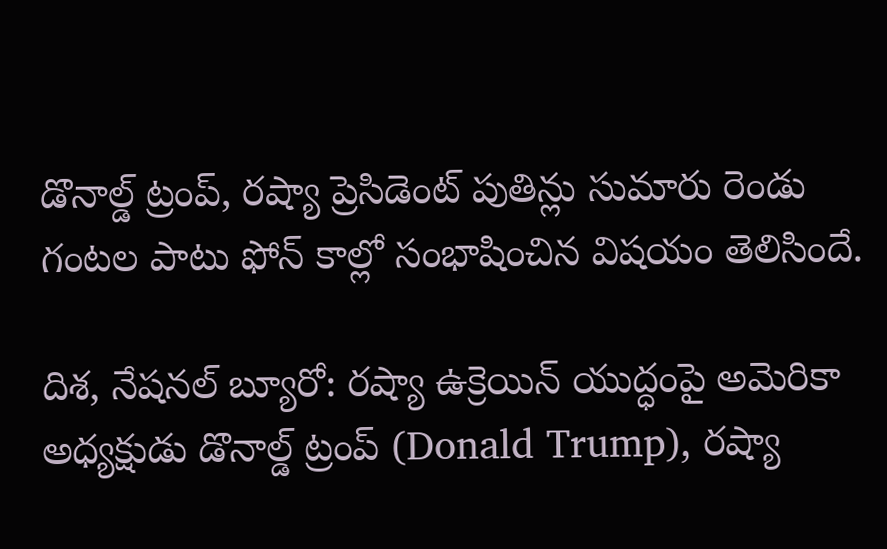డొనాల్డ్ ట్రంప్, రష్యా ప్రెసిడెంట్ పుతిన్లు సుమారు రెండు గంటల పాటు ఫోన్ కాల్లో సంభాషించిన విషయం తెలిసిందే.

దిశ, నేషనల్ బ్యూరో: రష్యా ఉక్రెయిన్ యుద్ధంపై అమెరికా అధ్యక్షుడు డొనాల్డ్ ట్రంప్ (Donald Trump), రష్యా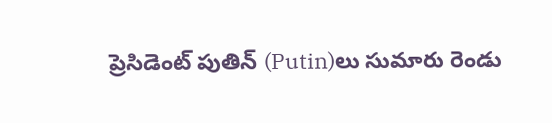ప్రెసిడెంట్ పుతిన్ (Putin)లు సుమారు రెండు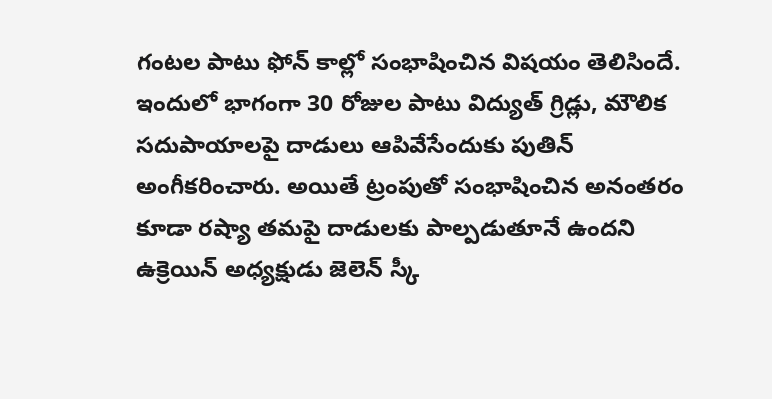గంటల పాటు ఫోన్ కాల్లో సంభాషించిన విషయం తెలిసిందే. ఇందులో భాగంగా 30 రోజుల పాటు విద్యుత్ గ్రిడ్లు, మౌలిక సదుపాయాలపై దాడులు ఆపివేసేందుకు పుతిన్ అంగీకరించారు. అయితే ట్రంపుతో సంభాషించిన అనంతరం కూడా రష్యా తమపై దాడులకు పాల్పడుతూనే ఉందని ఉక్రెయిన్ అధ్యక్షుడు జెలెన్ స్కీ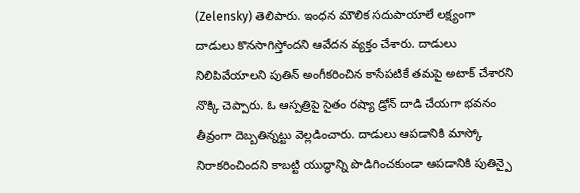(Zelensky) తెలిపారు. ఇంధన మౌలిక సదుపాయాలే లక్ష్యంగా దాడులు కొనసాగిస్తోందని ఆవేదన వ్యక్తం చేశారు. దాడులు నిలిపివేయాలని పుతిన్ అంగీకరించిన కాసేపటికే తమపై అటాక్ చేశారని నొక్కి చెప్పారు. ఓ ఆస్పత్రిపై సైతం రష్యా డ్రోన్ దాడి చేయగా భవనం తీవ్రంగా దెబ్బతిన్నట్టు వెల్లడించారు. దాడులు ఆపడానికి మాస్కో నిరాకరించిందని కాబట్టి యుద్ధాన్ని పొడిగించకుండా ఆపడానికి పుతిన్పై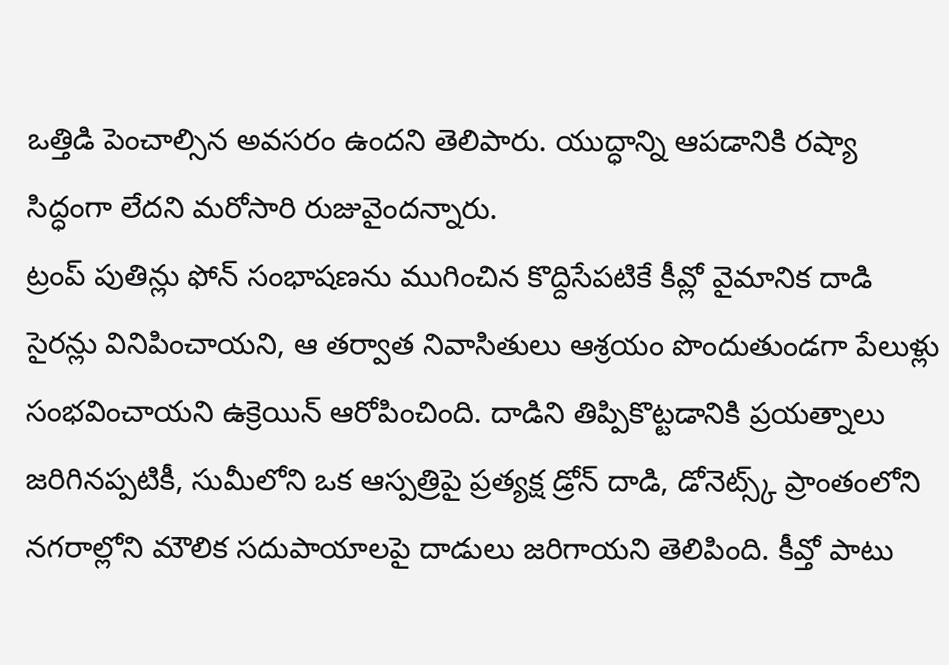ఒత్తిడి పెంచాల్సిన అవసరం ఉందని తెలిపారు. యుద్ధాన్ని ఆపడానికి రష్యా సిద్ధంగా లేదని మరోసారి రుజువైందన్నారు.
ట్రంప్ పుతిన్లు ఫోన్ సంభాషణను ముగించిన కొద్దిసేపటికే కీవ్లో వైమానిక దాడి సైరన్లు వినిపించాయని, ఆ తర్వాత నివాసితులు ఆశ్రయం పొందుతుండగా పేలుళ్లు సంభవించాయని ఉక్రెయిన్ ఆరోపించింది. దాడిని తిప్పికొట్టడానికి ప్రయత్నాలు జరిగినప్పటికీ, సుమీలోని ఒక ఆస్పత్రిపై ప్రత్యక్ష డ్రోన్ దాడి, డోనెట్స్క్ ప్రాంతంలోని నగరాల్లోని మౌలిక సదుపాయాలపై దాడులు జరిగాయని తెలిపింది. కీవ్తో పాటు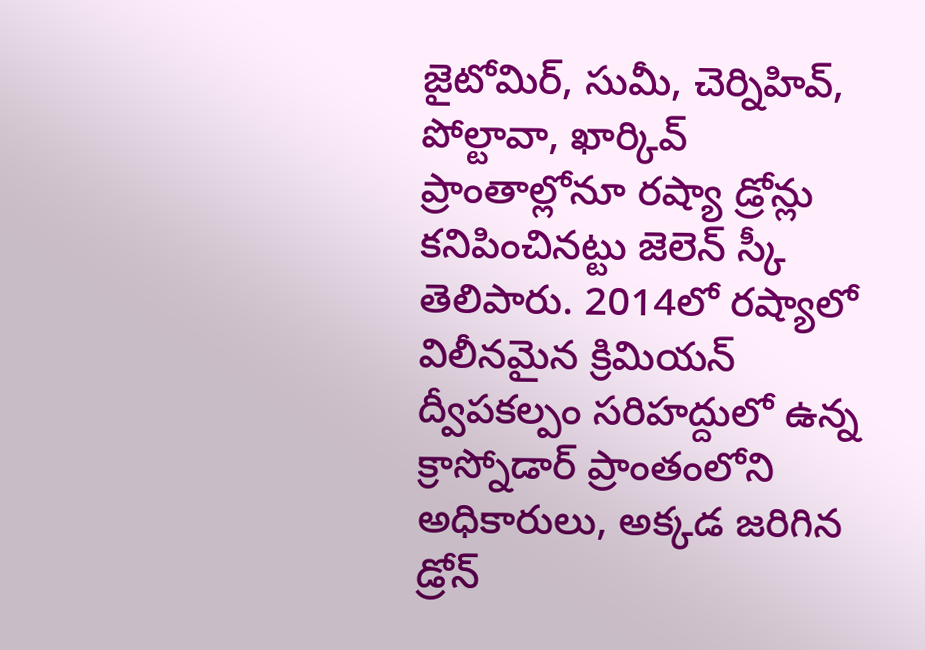జైటోమిర్, సుమీ, చెర్నిహివ్, పోల్టావా, ఖార్కివ్ ప్రాంతాల్లోనూ రష్యా డ్రోన్లు కనిపించినట్టు జెలెన్ స్కీ తెలిపారు. 2014లో రష్యాలో విలీనమైన క్రిమియన్ ద్వీపకల్పం సరిహద్దులో ఉన్న క్రాస్నోడార్ ప్రాంతంలోని అధికారులు, అక్కడ జరిగిన డ్రోన్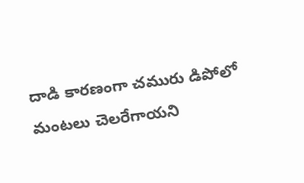దాడి కారణంగా చమురు డిపోలో మంటలు చెలరేగాయని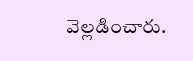వెల్లడించారు.